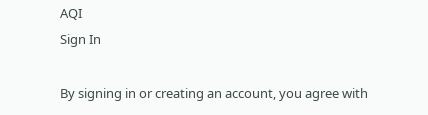AQI
Sign In

By signing in or creating an account, you agree with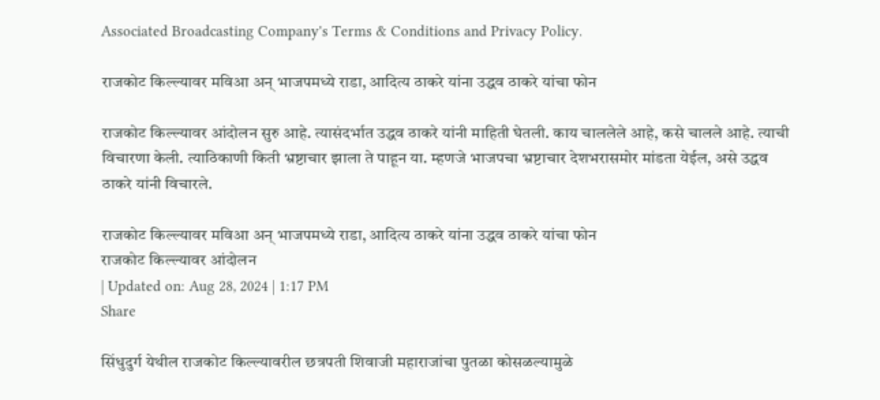Associated Broadcasting Company's Terms & Conditions and Privacy Policy.

राजकोट किल्ल्यावर मविआ अन् भाजपमध्ये राडा, आदित्य ठाकरे यांना उद्धव ठाकरे यांचा फोन

राजकोट किल्ल्यावर आंदोलन सुरु आहे. त्यासंदर्भात उद्धव ठाकरे यांनी माहिती घेतली. काय चाललेले आहे, कसे चालले आहे. त्याची विचारणा केली. त्याठिकाणी किती भ्रष्टाचार झाला ते पाहून या. म्हणजे भाजपचा भ्रष्टाचार देशभरासमोर मांडता येईल, असे उद्धव ठाकरे यांनी विचारले.

राजकोट किल्ल्यावर मविआ अन् भाजपमध्ये राडा, आदित्य ठाकरे यांना उद्धव ठाकरे यांचा फोन
राजकोट किल्ल्यावर आंदोलन
| Updated on: Aug 28, 2024 | 1:17 PM
Share

सिंधुदुर्ग येथील राजकोट किल्ल्यावरील छत्रपती शिवाजी महाराजांचा पुतळा कोसळल्यामुळे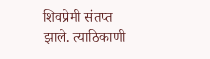शिवप्रेमी संतप्त झाले. त्याठिकाणी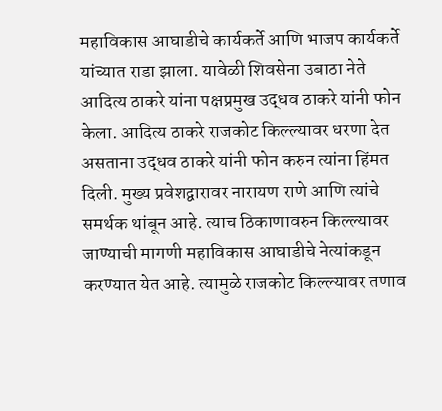महाविकास आघाडीचे कार्यकर्ते आणि भाजप कार्यकर्ते यांच्यात राडा झाला. यावेळी शिवसेना उबाठा नेते आदित्य ठाकरे यांना पक्षप्रमुख उद्धव ठाकरे यांनी फोन केला. आदित्य ठाकरे राजकोट किल्ल्यावर धरणा देत असताना उद्धव ठाकरे यांनी फोन करुन त्यांना हिंमत दिली. मुख्य प्रवेशद्वारावर नारायण राणे आणि त्यांचे समर्थक थांबून आहे. त्याच ठिकाणावरुन किल्ल्यावर जाण्याची मागणी महाविकास आघाडीचे नेत्यांकडून करण्यात येत आहे. त्यामुळे राजकोट किल्ल्यावर तणाव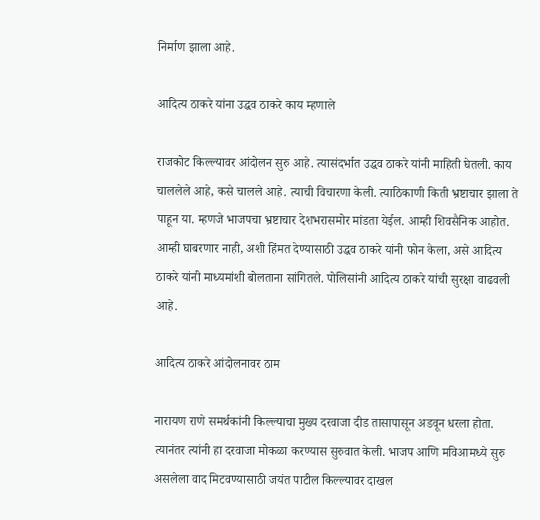निर्माण झाला आहे.

आदित्य ठाकरे यांना उद्धव ठाकरे काय म्हणाले

राजकोट किल्ल्यावर आंदोलन सुरु आहे. त्यासंदर्भात उद्धव ठाकरे यांनी माहिती घेतली. काय चाललेले आहे, कसे चालले आहे. त्याची विचारणा केली. त्याठिकाणी किती भ्रष्टाचार झाला ते पाहून या. म्हणजे भाजपचा भ्रष्टाचार देशभरासमोर मांडता येईल. आम्ही शिवसैनिक आहोत. आम्ही घाबरणार नाही, अशी हिंमत देण्यासाठी उद्धव ठाकरे यांनी फोन केला, असे आदित्य ठाकरे यांनी माध्यमांशी बोलताना सांगितले. पोलिसांनी आदित्य ठाकरे यांची सुरक्षा वाढवली आहे.

आदित्य ठाकरे आंदोलनावर ठाम

नारायण राणे समर्थकांनी किल्ल्याचा मुख्य दरवाजा दीड तासापासून अडवून धरला होता. त्यानंतर त्यांनी हा दरवाजा मोकळा करण्यास सुरुवात केली. भाजप आणि मविआमध्ये सुरु असलेला वाद मिटवण्यासाठी जयंत पाटील किल्ल्यावर दाखल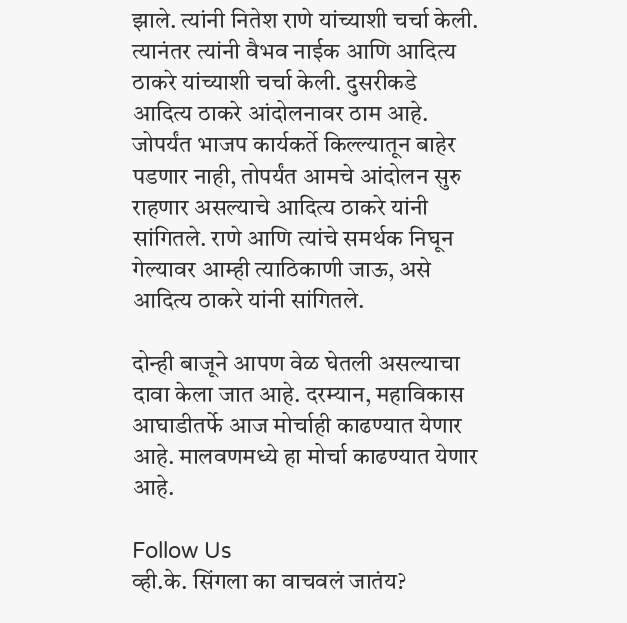झाले. त्यांनी नितेश राणे यांच्याशी चर्चा केली. त्यानंतर त्यांनी वैभव नाईक आणि आदित्य ठाकरे यांच्याशी चर्चा केली. दुसरीकडे आदित्य ठाकरे आंदोलनावर ठाम आहे. जोपर्यंत भाजप कार्यकर्ते किल्ल्यातून बाहेर पडणार नाही, तोपर्यंत आमचे आंदोलन सुरु राहणार असल्याचे आदित्य ठाकरे यांनी सांगितले. राणे आणि त्यांचे समर्थक निघून गेल्यावर आम्ही त्याठिकाणी जाऊ, असे आदित्य ठाकरे यांनी सांगितले.

दोन्ही बाजूने आपण वेळ घेतली असल्याचा दावा केला जात आहे. दरम्यान, महाविकास आघाडीतर्फे आज मोर्चाही काढण्यात येणार आहे. मालवणमध्ये हा मोर्चा काढण्यात येणार आहे.

Follow Us
व्ही.के. सिंगला का वाचवलं जातंय?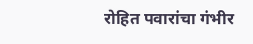रोहित पवारांचा गंभीर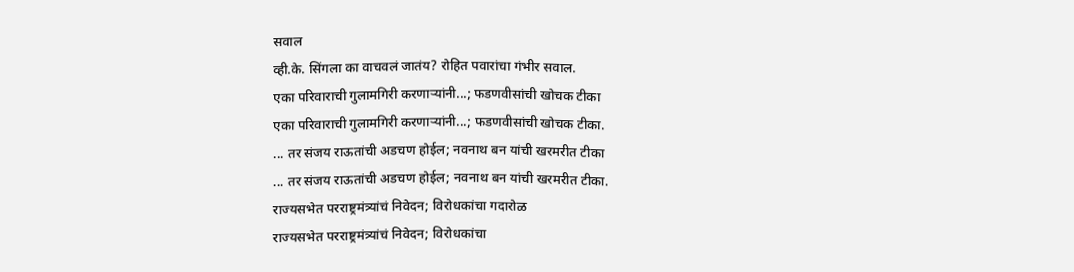सवाल
व्ही.के. सिंगला का वाचवलं जातंय? रोहित पवारांचा गंभीर सवाल.
एका परिवाराची गुलामगिरी करणाऱ्यांनी...; फडणवीसांची खोचक टीका
एका परिवाराची गुलामगिरी करणाऱ्यांनी...; फडणवीसांची खोचक टीका.
... तर संजय राऊतांची अडचण होईल; नवनाथ बन यांची खरमरीत टीका
... तर संजय राऊतांची अडचण होईल; नवनाथ बन यांची खरमरीत टीका.
राज्यसभेत परराष्ट्रमंत्र्यांचं निवेदन; विरोधकांचा गदारोळ
राज्यसभेत परराष्ट्रमंत्र्यांचं निवेदन; विरोधकांचा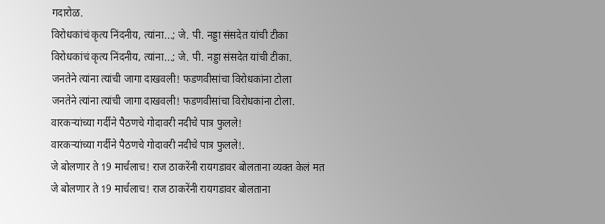गदारोळ.
विरोधकांचं कृत्य निंदनीय, त्यांना...; जे. पी. नड्डा संसदेत यांची टीका
विरोधकांचं कृत्य निंदनीय, त्यांना...; जे. पी. नड्डा संसदेत यांची टीका.
जनतेने त्यांना त्यांची जागा दाखवली! फडणवीसांचा विरोधकांना टोला
जनतेने त्यांना त्यांची जागा दाखवली! फडणवीसांचा विरोधकांना टोला.
वारकऱ्यांच्या गर्दीने पैठणचे गोदावरी नदीचे पात्र फुलले!
वारकऱ्यांच्या गर्दीने पैठणचे गोदावरी नदीचे पात्र फुलले!.
जे बोलणार ते 19 मार्चलाच! राज ठाकरेंनी रायगडावर बोलताना व्यक्त केलं मत
जे बोलणार ते 19 मार्चलाच! राज ठाकरेंनी रायगडावर बोलताना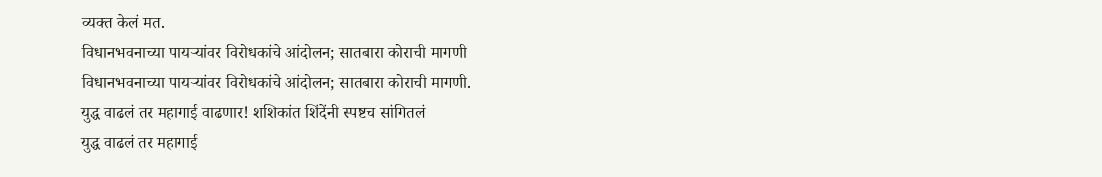व्यक्त केलं मत.
विधानभवनाच्या पायऱ्यांवर विरोधकांचे आंदोलन; सातबारा कोराची मागणी
विधानभवनाच्या पायऱ्यांवर विरोधकांचे आंदोलन; सातबारा कोराची मागणी.
युद्ध वाढलं तर महागाई वाढणार! शशिकांत शिंदेंनी स्पष्टच सांगितलं
युद्ध वाढलं तर महागाई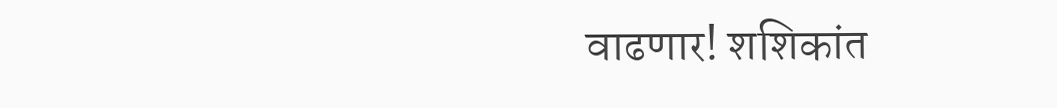वाढणार! शशिकांत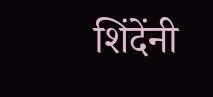शिंदेंनी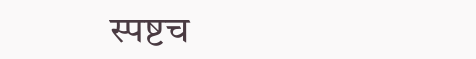स्पष्टच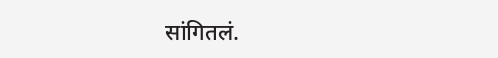सांगितलं.